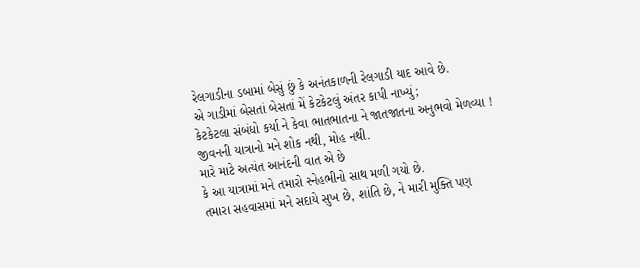રેલગાડીના ડબામાં બેસું છું કે અનંતકાળની રેલગાડી યાદ આવે છે.
એ ગાડીમાં બેસતાં બેસતાં મેં કેટકેટલું અંતર કાપી નાખ્યું;
કેટકેટલા સંબંધો કર્યા ને કેવા ભાતભાતના ને જાતજાતના અનુભવો મેળવ્યા !
જીવનની યાત્રાનો મને શોક નથી, મોહ નથી.
મારે માટે અત્યંત આનંદની વાત એ છે
કે આ યાત્રામાં મને તમારો સ્નેહભીનો સાથ મળી ગયો છે.
તમારા સહવાસમાં મને સદાયે સુખ છે, શાંતિ છે, ને મારી મુક્તિ પણ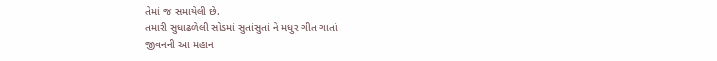તેમાં જ સમાયેલી છે.
તમારી સુધાઢળેલી સોડમાં સુતાંસુતાં ને મધુર ગીત ગાતાં
જીવનની આ મહાન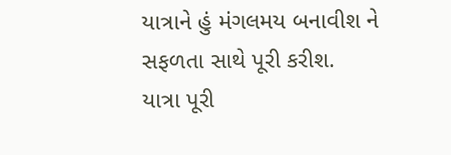યાત્રાને હું મંગલમય બનાવીશ ને સફળતા સાથે પૂરી કરીશ.
યાત્રા પૂરી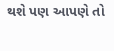થશે પણ આપણે તો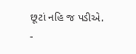છૂટાં નહિ જ પડીએ.
-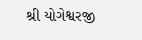શ્રી યોગેશ્વરજી